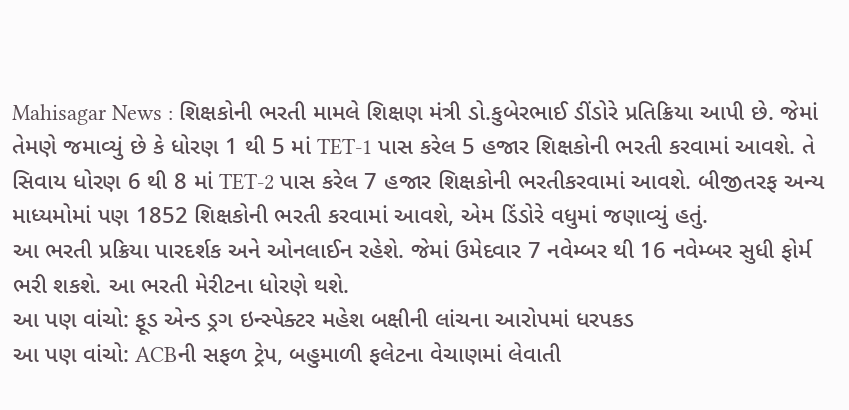Mahisagar News : શિક્ષકોની ભરતી મામલે શિક્ષણ મંત્રી ડો.કુબેરભાઈ ડીંડોરે પ્રતિક્રિયા આપી છે. જેમાં તેમણે જમાવ્યું છે કે ધોરણ 1 થી 5 માં TET-1 પાસ કરેલ 5 હજાર શિક્ષકોની ભરતી કરવામાં આવશે. તે સિવાય ધોરણ 6 થી 8 માં TET-2 પાસ કરેલ 7 હજાર શિક્ષકોની ભરતીકરવામાં આવશે. બીજીતરફ અન્ય માધ્યમોમાં પણ 1852 શિક્ષકોની ભરતી કરવામાં આવશે, એમ ડિંડોરે વધુમાં જણાવ્યું હતું.
આ ભરતી પ્રક્રિયા પારદર્શક અને ઓનલાઈન રહેશે. જેમાં ઉમેદવાર 7 નવેમ્બર થી 16 નવેમ્બર સુધી ફોર્મ ભરી શકશે. આ ભરતી મેરીટના ધોરણે થશે.
આ પણ વાંચો: ફૂડ એન્ડ ડ્રગ ઇન્સ્પેક્ટર મહેશ બક્ષીની લાંચના આરોપમાં ધરપકડ
આ પણ વાંચો: ACBની સફળ ટ્રેપ, બહુમાળી ફલેટના વેચાણમાં લેવાતી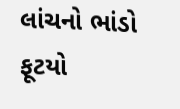લાંચનો ભાંડો ફૂટયો